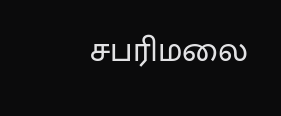சபரிமலை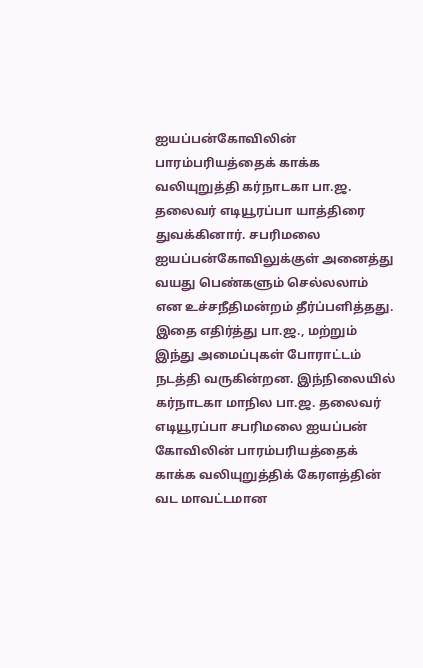ஐயப்பன்கோவிலின் பாரம்பரியத்தைக் காக்க வலியுறுத்தி கர்நாடகா பா.ஜ. தலைவர் எடியூரப்பா யாத்திரை துவக்கினார். சபரிமலை ஐயப்பன்கோவிலுக்குள் அனைத்து வயது பெண்களும் செல்லலாம் என உச்சநீதிமன்றம் தீர்ப்பளித்தது. இதை எதிர்த்து பா.ஜ., மற்றும் இந்து அமைப்புகள் போராட்டம் நடத்தி வருகின்றன. இந்நிலையில் கர்நாடகா மாநில பா.ஜ. தலைவர் எடியூரப்பா சபரிமலை ஐயப்பன் கோவிலின் பாரம்பரியத்தைக் காக்க வலியுறுத்திக் கேரளத்தின் வட மாவட்டமான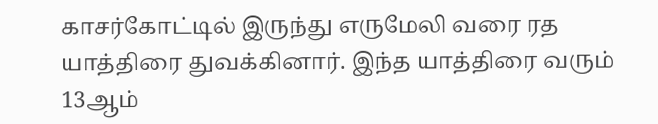காசர்கோட்டில் இருந்து எருமேலி வரை ரத யாத்திரை துவக்கினார். இந்த யாத்திரை வரும் 13ஆம்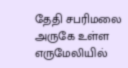தேதி சபரிமலை அருகே உள்ள எருமேலியில்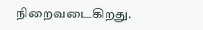நிறைவடைகிறது.